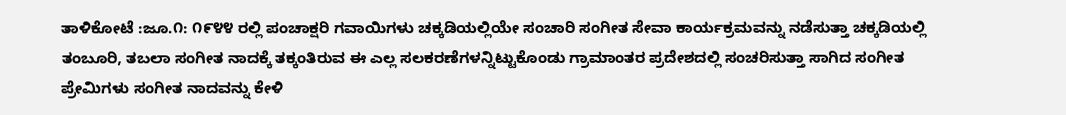ತಾಳಿಕೋಟೆ :ಜೂ.೧: ೧೯೪೪ ರಲ್ಲಿ ಪಂಚಾಕ್ಷರಿ ಗವಾಯಿಗಳು ಚಕ್ಕಡಿಯಲ್ಲಿಯೇ ಸಂಚಾರಿ ಸಂಗೀತ ಸೇವಾ ಕಾರ್ಯಕ್ರಮವನ್ನು ನಡೆಸುತ್ತಾ ಚಕ್ಕಡಿಯಲ್ಲಿ ತಂಬೂರಿ, ತಬಲಾ ಸಂಗೀತ ನಾದಕ್ಕೆ ತಕ್ಕಂತಿರುವ ಈ ಎಲ್ಲ ಸಲಕರಣೆಗಳನ್ನಿಟ್ಟುಕೊಂಡು ಗ್ರಾಮಾಂತರ ಪ್ರದೇಶದಲ್ಲಿ ಸಂಚರಿಸುತ್ತಾ ಸಾಗಿದ ಸಂಗೀತ ಪ್ರೇಮಿಗಳು ಸಂಗೀತ ನಾದವನ್ನು ಕೇಳಿ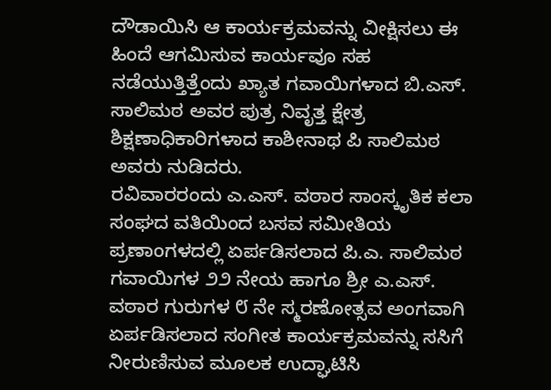ದೌಡಾಯಿಸಿ ಆ ಕಾರ್ಯಕ್ರಮವನ್ನು ವೀಕ್ಷಿಸಲು ಈ ಹಿಂದೆ ಆಗಮಿಸುವ ಕಾರ್ಯವೂ ಸಹ ನಡೆಯುತ್ತಿತ್ತೆಂದು ಖ್ಯಾತ ಗವಾಯಿಗಳಾದ ಬಿ.ಎಸ್. ಸಾಲಿಮಠ ಅವರ ಪುತ್ರ ನಿವೃತ್ತ ಕ್ಷೇತ್ರ ಶಿಕ್ಷಣಾಧಿಕಾರಿಗಳಾದ ಕಾಶೀನಾಥ ಪಿ ಸಾಲಿಮಠ ಅವರು ನುಡಿದರು.
ರವಿವಾರರಂದು ಎ.ಎಸ್. ವಠಾರ ಸಾಂಸ್ಕೃತಿಕ ಕಲಾ ಸಂಘದ ವತಿಯಿಂದ ಬಸವ ಸಮೀತಿಯ ಪ್ರಣಾಂಗಳದಲ್ಲಿ ಏರ್ಪಡಿಸಲಾದ ಪಿ.ಎ. ಸಾಲಿಮಠ ಗವಾಯಿಗಳ ೨೨ ನೇಯ ಹಾಗೂ ಶ್ರೀ ಎ.ಎಸ್. ವಠಾರ ಗುರುಗಳ ೮ ನೇ ಸ್ಮರಣೋತ್ಸವ ಅಂಗವಾಗಿ ಏರ್ಪಡಿಸಲಾದ ಸಂಗೀತ ಕಾರ್ಯಕ್ರಮವನ್ನು ಸಸಿಗೆ ನೀರುಣಿಸುವ ಮೂಲಕ ಉದ್ಘಾಟಿಸಿ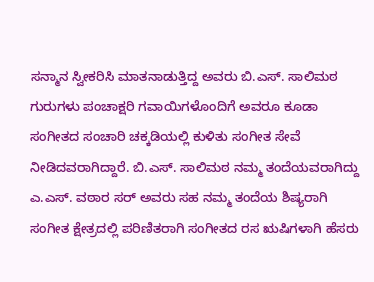ಸನ್ಮಾನ ಸ್ವೀಕರಿಸಿ ಮಾತನಾಡುತ್ತಿದ್ದ ಅವರು ಬಿ.ಎಸ್. ಸಾಲಿಮಠ ಗುರುಗಳು ಪಂಚಾಕ್ಷರಿ ಗವಾಯಿಗಳೊಂದಿಗೆ ಅವರೂ ಕೂಡಾ ಸಂಗೀತದ ಸಂಚಾರಿ ಚಕ್ಕಡಿಯಲ್ಲಿ ಕುಳಿತು ಸಂಗೀತ ಸೇವೆ ನೀಡಿದವರಾಗಿದ್ದಾರೆ. ಬಿ.ಎಸ್. ಸಾಲಿಮಠ ನಮ್ಮ ತಂದೆಯವರಾಗಿದ್ದು ಎ.ಎಸ್. ವಠಾರ ಸರ್ ಅವರು ಸಹ ನಮ್ಮ ತಂದೆಯ ಶಿಷ್ಯರಾಗಿ ಸಂಗೀತ ಕ್ಷೇತ್ರದಲ್ಲಿ ಪರಿಣಿತರಾಗಿ ಸಂಗೀತದ ರಸ ಋಷಿಗಳಾಗಿ ಹೆಸರು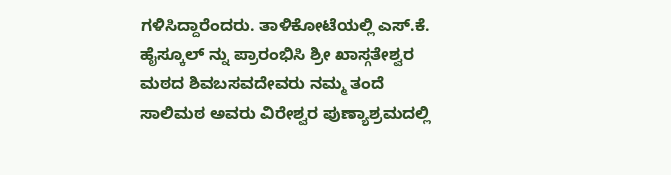ಗಳಿಸಿದ್ದಾರೆಂದರು. ತಾಳಿಕೋಟೆಯಲ್ಲಿ ಎಸ್.ಕೆ. ಹೈಸ್ಕೂಲ್ ನ್ನು ಪ್ರಾರಂಭಿಸಿ ಶ್ರೀ ಖಾಸ್ಗತೇಶ್ವರ ಮಠದ ಶಿವಬಸವದೇವರು ನಮ್ಮ ತಂದೆ ಸಾಲಿಮಠ ಅವರು ವಿರೇಶ್ವರ ಪುಣ್ಯಾಶ್ರಮದಲ್ಲಿ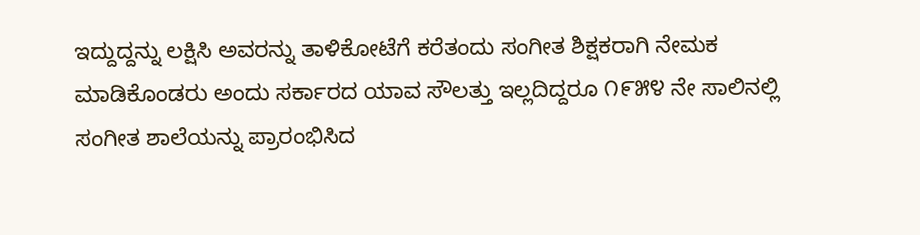ಇದ್ದುದ್ದನ್ನು ಲಕ್ಷಿಸಿ ಅವರನ್ನು ತಾಳಿಕೋಟೆಗೆ ಕರೆತಂದು ಸಂಗೀತ ಶಿಕ್ಷಕರಾಗಿ ನೇಮಕ ಮಾಡಿಕೊಂಡರು ಅಂದು ಸರ್ಕಾರದ ಯಾವ ಸೌಲತ್ತು ಇಲ್ಲದಿದ್ದರೂ ೧೯೫೪ ನೇ ಸಾಲಿನಲ್ಲಿ ಸಂಗೀತ ಶಾಲೆಯನ್ನು ಪ್ರಾರಂಭಿಸಿದ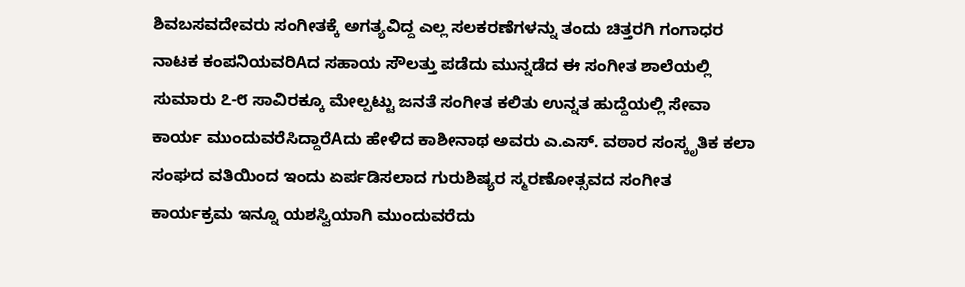ಶಿವಬಸವದೇವರು ಸಂಗೀತಕ್ಕೆ ಅಗತ್ಯವಿದ್ದ ಎಲ್ಲ ಸಲಕರಣೆಗಳನ್ನು ತಂದು ಚಿತ್ತರಗಿ ಗಂಗಾಧರ ನಾಟಕ ಕಂಪನಿಯವರಿAದ ಸಹಾಯ ಸೌಲತ್ತು ಪಡೆದು ಮುನ್ನಡೆದ ಈ ಸಂಗೀತ ಶಾಲೆಯಲ್ಲಿ ಸುಮಾರು ೭-೮ ಸಾವಿರಕ್ಕೂ ಮೇಲ್ಪಟ್ಟು ಜನತೆ ಸಂಗೀತ ಕಲಿತು ಉನ್ನತ ಹುದ್ದೆಯಲ್ಲಿ ಸೇವಾ ಕಾರ್ಯ ಮುಂದುವರೆಸಿದ್ದಾರೆAದು ಹೇಳಿದ ಕಾಶೀನಾಥ ಅವರು ಎ.ಎಸ್. ವಠಾರ ಸಂಸ್ಕೃತಿಕ ಕಲಾ ಸಂಘದ ವತಿಯಿಂದ ಇಂದು ಏರ್ಪಡಿಸಲಾದ ಗುರುಶಿಷ್ಯರ ಸ್ಮರಣೋತ್ಸವದ ಸಂಗೀತ ಕಾರ್ಯಕ್ರಮ ಇನ್ನೂ ಯಶಸ್ವಿಯಾಗಿ ಮುಂದುವರೆದು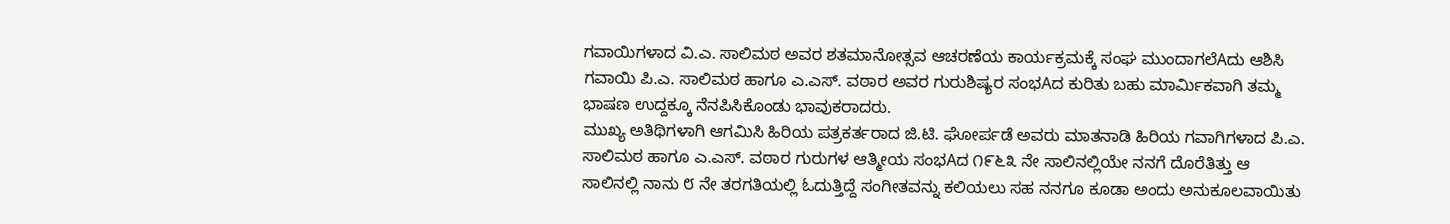ಗವಾಯಿಗಳಾದ ವಿ.ಎ. ಸಾಲಿಮಠ ಅವರ ಶತಮಾನೋತ್ಸವ ಆಚರಣೆಯ ಕಾರ್ಯಕ್ರಮಕ್ಕೆ ಸಂಘ ಮುಂದಾಗಲೆAದು ಆಶಿಸಿ ಗವಾಯಿ ಪಿ.ಎ. ಸಾಲಿಮಠ ಹಾಗೂ ಎ.ಎಸ್. ವಠಾರ ಅವರ ಗುರುಶಿಷ್ಯರ ಸಂಭAದ ಕುರಿತು ಬಹು ಮಾರ್ಮಿಕವಾಗಿ ತಮ್ಮ ಭಾಷಣ ಉದ್ದಕ್ಕೂ ನೆನಪಿಸಿಕೊಂಡು ಭಾವುಕರಾದರು.
ಮುಖ್ಯ ಅತಿಥಿಗಳಾಗಿ ಆಗಮಿಸಿ ಹಿರಿಯ ಪತ್ರಕರ್ತರಾದ ಜಿ.ಟಿ. ಘೋರ್ಪಡೆ ಅವರು ಮಾತನಾಡಿ ಹಿರಿಯ ಗವಾಗಿಗಳಾದ ಪಿ.ಎ. ಸಾಲಿಮಠ ಹಾಗೂ ಎ.ಎಸ್. ವಠಾರ ಗುರುಗಳ ಆತ್ಮೀಯ ಸಂಭAದ ೧೯೬೩ ನೇ ಸಾಲಿನಲ್ಲಿಯೇ ನನಗೆ ದೊರೆತಿತ್ತು ಆ ಸಾಲಿನಲ್ಲಿ ನಾನು ೮ ನೇ ತರಗತಿಯಲ್ಲಿ ಓದುತ್ತಿದ್ದೆ ಸಂಗೀತವನ್ನು ಕಲಿಯಲು ಸಹ ನನಗೂ ಕೂಡಾ ಅಂದು ಅನುಕೂಲವಾಯಿತು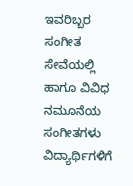ಇವರಿಬ್ಬರ ಸಂಗೀತ ಸೇವೆಯಲ್ಲಿ ಹಾಗೂ ವಿವಿಧ ನಮೂನೆಯ ಸಂಗೀತಗಳು ವಿದ್ಯಾರ್ಥಿಗಳಿಗೆ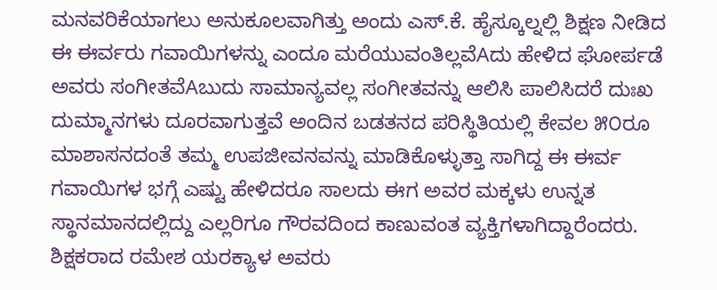ಮನವರಿಕೆಯಾಗಲು ಅನುಕೂಲವಾಗಿತ್ತು ಅಂದು ಎಸ್.ಕೆ. ಹೈಸ್ಕೂಲ್ನಲ್ಲಿ ಶಿಕ್ಷಣ ನೀಡಿದ ಈ ಈರ್ವರು ಗವಾಯಿಗಳನ್ನು ಎಂದೂ ಮರೆಯುವಂತಿಲ್ಲವೆAದು ಹೇಳಿದ ಘೋರ್ಪಡೆ ಅವರು ಸಂಗೀತವೆAಬುದು ಸಾಮಾನ್ಯವಲ್ಲ ಸಂಗೀತವನ್ನು ಆಲಿಸಿ ಪಾಲಿಸಿದರೆ ದುಃಖ ದುಮ್ಮಾನಗಳು ದೂರವಾಗುತ್ತವೆ ಅಂದಿನ ಬಡತನದ ಪರಿಸ್ಥಿತಿಯಲ್ಲಿ ಕೇವಲ ೫೦ರೂ ಮಾಶಾಸನದಂತೆ ತಮ್ಮ ಉಪಜೀವನವನ್ನು ಮಾಡಿಕೊಳ್ಳುತ್ತಾ ಸಾಗಿದ್ದ ಈ ಈರ್ವ ಗವಾಯಿಗಳ ಭಗ್ಗೆ ಎಷ್ಟು ಹೇಳಿದರೂ ಸಾಲದು ಈಗ ಅವರ ಮಕ್ಕಳು ಉನ್ನತ ಸ್ಥಾನಮಾನದಲ್ಲಿದ್ದು ಎಲ್ಲರಿಗೂ ಗೌರವದಿಂದ ಕಾಣುವಂತ ವ್ಯಕ್ತಿಗಳಾಗಿದ್ದಾರೆಂದರು.
ಶಿಕ್ಷಕರಾದ ರಮೇಶ ಯರಕ್ಯಾಳ ಅವರು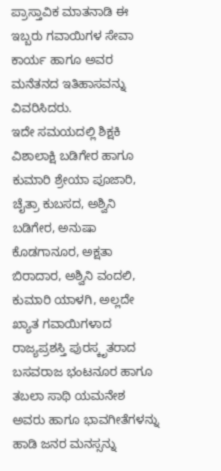ಪ್ರಾಸ್ತಾವಿಕ ಮಾತನಾಡಿ ಈ ಇಬ್ಬರು ಗವಾಯಿಗಳ ಸೇವಾ ಕಾರ್ಯ ಹಾಗೂ ಅವರ ಮನೆತನದ ಇತಿಹಾಸವನ್ನು ವಿವರಿಸಿದರು.
ಇದೇ ಸಮಯದಲ್ಲಿ ಶಿಕ್ಷಕಿ ವಿಶಾಲಾಕ್ಷಿ ಬಡಿಗೇರ ಹಾಗೂ ಕುಮಾರಿ ಶ್ರೇಯಾ ಪೂಜಾರಿ, ಚೈತ್ರಾ ಕುಬಸದ, ಅಶ್ವಿನಿ ಬಡಿಗೇರ, ಅನುಷಾ ಕೊಡಗಾನೂರ, ಅಕ್ಷತಾ ಬಿರಾದಾರ, ಅಶ್ವಿನಿ ವಂದಲಿ, ಕುಮಾರಿ ಯಾಳಗಿ, ಅಲ್ಲದೇ ಖ್ಯಾತ ಗವಾಯಿಗಳಾದ ರಾಜ್ಯಪ್ರಶಸ್ತಿ ಪುರಸ್ಕೃತರಾದ ಬಸವರಾಜ ಭಂಟನೂರ ಹಾಗೂ ತಬಲಾ ಸಾಥಿ ಯಮನೇಶ ಅವರು ಹಾಗೂ ಭಾವಗೀತೆಗಳನ್ನು ಹಾಡಿ ಜನರ ಮನಸ್ಸನ್ನು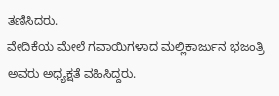ತಣಿಸಿದರು.
ವೇದಿಕೆಯ ಮೇಲೆ ಗವಾಯಿಗಳಾದ ಮಲ್ಲಿಕಾರ್ಜುನ ಭಜಂತ್ರಿ ಅವರು ಅಧ್ಯಕ್ಷತೆ ವಹಿಸಿದ್ದರು.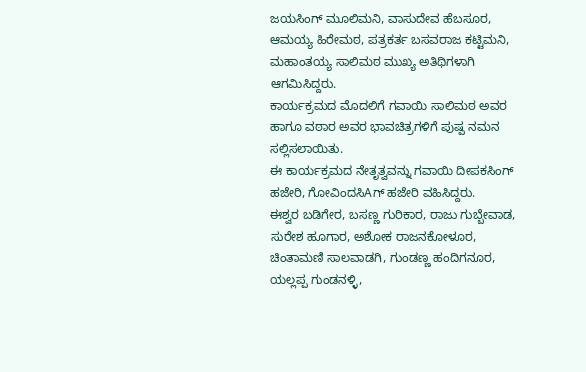ಜಯಸಿಂಗ್ ಮೂಲಿಮನಿ, ವಾಸುದೇವ ಹೆಬಸೂರ, ಆಮಯ್ಯ ಹಿರೇಮಠ, ಪತ್ರಕರ್ತ ಬಸವರಾಜ ಕಟ್ಟಿಮನಿ, ಮಹಾಂತಯ್ಯ ಸಾಲಿಮಠ ಮುಖ್ಯ ಅತಿಥಿಗಳಾಗಿ ಆಗಮಿಸಿದ್ದರು.
ಕಾರ್ಯಕ್ರಮದ ಮೊದಲಿಗೆ ಗವಾಯಿ ಸಾಲಿಮಠ ಅವರ ಹಾಗೂ ವಠಾರ ಅವರ ಭಾವಚಿತ್ರಗಳಿಗೆ ಪುಷ್ಪ ನಮನ ಸಲ್ಲಿಸಲಾಯಿತು.
ಈ ಕಾರ್ಯಕ್ರಮದ ನೇತೃತ್ವವನ್ನು ಗವಾಯಿ ದೀಪಕಸಿಂಗ್ ಹಜೇರಿ, ಗೋವಿಂದಸಿAಗ್ ಹಜೇರಿ ವಹಿಸಿದ್ದರು.
ಈಶ್ವರ ಬಡಿಗೇರ, ಬಸಣ್ಣ ಗುರಿಕಾರ, ರಾಜು ಗುಬ್ಬೇವಾಡ, ಸುರೇಶ ಹೂಗಾರ, ಅಶೋಕ ರಾಜನಕೋಳೂರ, ಚಿಂತಾಮಣಿ ಸಾಲವಾಡಗಿ, ಗುಂಡಣ್ಣ ಹಂದಿಗನೂರ, ಯಲ್ಲಪ್ಪ ಗುಂಡನಳ್ಳಿ,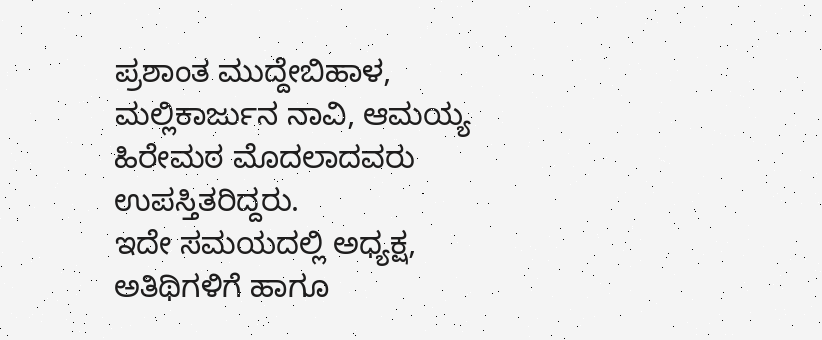ಪ್ರಶಾಂತ ಮುದ್ದೇಬಿಹಾಳ, ಮಲ್ಲಿಕಾರ್ಜುನ ನಾವಿ, ಆಮಯ್ಯ ಹಿರೇಮಠ ಮೊದಲಾದವರು ಉಪಸ್ತಿತರಿದ್ದರು.
ಇದೇ ಸಮಯದಲ್ಲಿ ಅಧ್ಯಕ್ಷ, ಅತಿಥಿಗಳಿಗೆ ಹಾಗೂ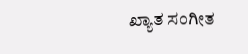ಖ್ಯಾತ ಸಂಗೀತ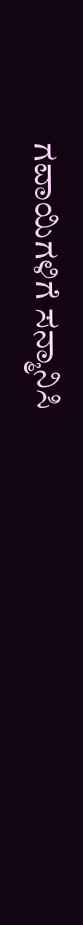ಗವಾಯಿಗಳಿಗೆ ಸನ್ಮಾನಿಸಿ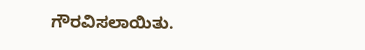ಗೌರವಿಸಲಾಯಿತು.